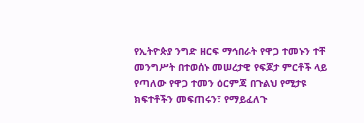የኢትዮጵያ ንግድ ዘርፍ ማኅበራት የዋጋ ተመኑን ተቸ
መንግሥት በተወሰኑ መሠረታዊ የፍጆታ ምርቶች ላይ የጣለው የዋጋ ተመን ዕርምጃ በጉልህ የሚታዩ ክፍተቶችን መፍጠሩን፣ የማይፈለጉ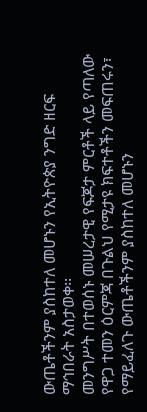ውጤቶችንም ያስከተለ መሆኑን የኢትዮጵያ ንግድ ዘርፍ ማኅበራት አስታወቀ፡፡
መንግሥት በተወሰኑ መሠረታዊ የፍጆታ ምርቶች ላይ የጣለው የዋጋ ተመን ዕርምጃ በጉልህ የሚታዩ ክፍተቶችን መፍጠሩን፣ የማይፈለጉ ውጤቶችንም ያስከተለ መሆኑን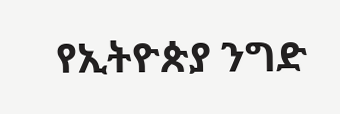የኢትዮጵያ ንግድ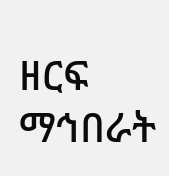ዘርፍ ማኅበራት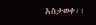አስታወቀ፡፡